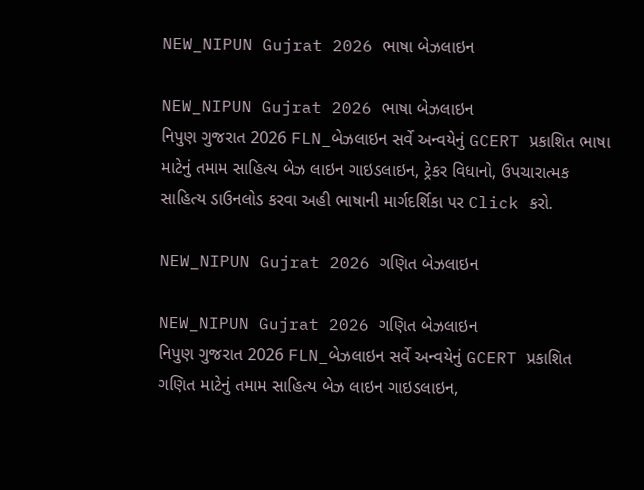NEW_NIPUN Gujrat 2026 ભાષા બેઝલાઇન

NEW_NIPUN Gujrat 2026 ભાષા બેઝલાઇન
નિપુણ ગુજરાત 2026 FLN_બેઝલાઇન સર્વે અન્વયેનું GCERT પ્રકાશિત ભાષા માટેનું તમામ સાહિત્ય બેઝ લાઇન ગાઇડલાઇન, ટ્રેકર વિધાનો, ઉપચારાત્મક સાહિત્ય ડાઉનલોડ કરવા અહી ભાષાની માર્ગદર્શિકા પર Click કરો.

NEW_NIPUN Gujrat 2026 ગણિત બેઝલાઇન

NEW_NIPUN Gujrat 2026 ગણિત બેઝલાઇન
નિપુણ ગુજરાત 2026 FLN_બેઝલાઇન સર્વે અન્વયેનું GCERT પ્રકાશિત ગણિત માટેનું તમામ સાહિત્ય બેઝ લાઇન ગાઇડલાઇન,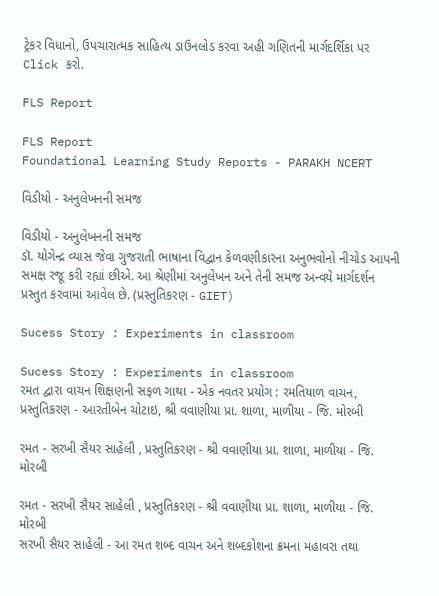ટ્રેકર વિધાનો, ઉપચારાત્મક સાહિત્ય ડાઉનલોડ કરવા અહી ગણિતની માર્ગદર્શિકા પર Click કરો.

FLS Report

FLS Report
Foundational Learning Study Reports - PARAKH NCERT

વિડીયો - અનુલેખનની સમજ

વિડીયો - અનુલેખનની સમજ
ડૉ. યોગેન્દ્ર વ્યાસ જેવા ગુજરાતી ભાષાના વિદ્વાન કેળવણીકારના અનુભવોનો નીચોડ આપની સમક્ષ રજૂ કરી રહ્યાં છીએ. આ શ્રેણીમાં અનુલેખન અને તેની સમજ અન્વયે માર્ગદર્શન પ્રસ્તુત કરવામાં આવેલ છે. (પ્રસ્તુતિકરણ - GIET)

Sucess Story : Experiments in classroom

Sucess Story : Experiments in classroom
રમત દ્વારા વાચન શિક્ષણની સફળ ગાથા - એક નવતર પ્રયોગ : રમતિયાળ વાચન, પ્રસ્તુતિકરણ - આરતીબેન ચોટાઇ, શ્રી વવાણીયા પ્રા. શાળા, માળીયા - જિ. મોરબી

રમત - સરખી સૈયર સાહેલી , પ્રસ્તુતિકરણ - શ્રી વવાણીયા પ્રા. શાળા, માળીયા - જિ. મોરબી

રમત - સરખી સૈયર સાહેલી , પ્રસ્તુતિકરણ - શ્રી વવાણીયા પ્રા. શાળા, માળીયા - જિ. મોરબી
સરખી સૈયર સાહેલી - આ રમત શબ્દ વાચન અને શબ્દકોશના ક્રમના મહાવરા તથા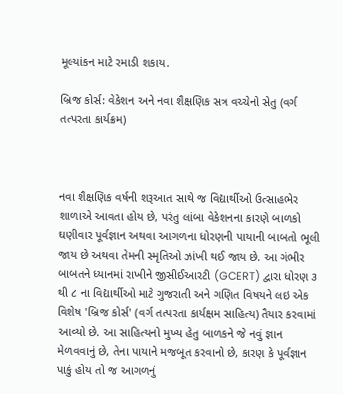મૂલ્યાંકન માટે રમાડી શકાય.

બ્રિજ કોર્સ: વેકેશન અને નવા શૈક્ષણિક સત્ર વચ્ચેનો સેતુ (વર્ગ તત્પરતા કાર્યક્રમ)



નવા શૈક્ષણિક વર્ષની શરૂઆત સાથે જ વિદ્યાર્થીઓ ઉત્સાહભેર શાળાએ આવતા હોય છે, પરંતુ લાંબા વેકેશનના કારણે બાળકો ઘણીવાર પૂર્વજ્ઞાન અથવા આગળના ધોરણની પાયાની બાબતો ભૂલી જાય છે અથવા તેમની સ્મૃતિઓ ઝાંખી થઈ જાય છે. આ ગંભીર બાબતને ધ્યાનમાં રાખીને જીસીઈઆરટી (GCERT) દ્વારા ધોરણ ૩ થી ૮ ના વિદ્યાર્થીઓ માટે ગુજરાતી અને ગણિત વિષયને લઇ એક વિશેષ 'બ્રિજ કોર્સ' (વર્ગ તત્પરતા કાર્યક્ષમ સાહિત્ય) તૈયાર કરવામાં આવ્યો છે. આ સાહિત્યનો મુખ્ય હેતુ બાળકને જે નવું જ્ઞાન મેળવવાનું છે, તેના પાયાને મજબૂત કરવાનો છે, કારણ કે પૂર્વજ્ઞાન પાકું હોય તો જ આગળનું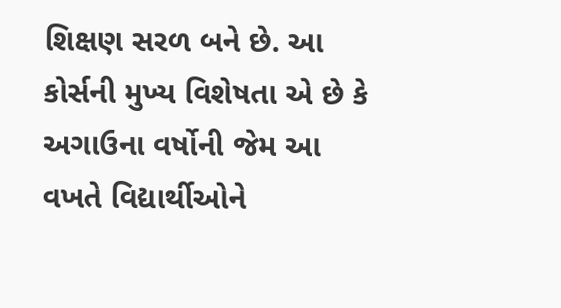શિક્ષણ સરળ બને છે. આ કોર્સની મુખ્ય વિશેષતા એ છે કે અગાઉના વર્ષોની જેમ આ વખતે વિદ્યાર્થીઓને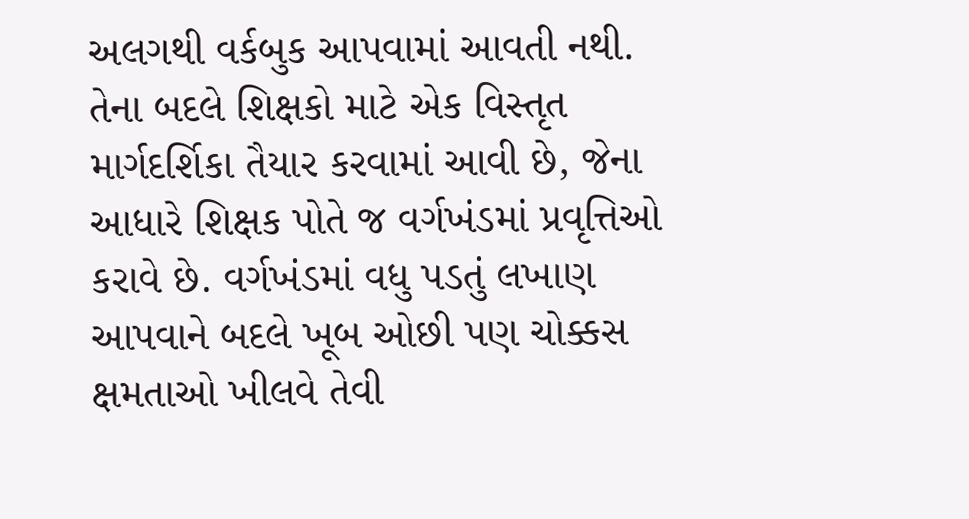અલગથી વર્કબુક આપવામાં આવતી નથી. તેના બદલે શિક્ષકો માટે એક વિસ્તૃત માર્ગદર્શિકા તૈયાર કરવામાં આવી છે, જેના આધારે શિક્ષક પોતે જ વર્ગખંડમાં પ્રવૃત્તિઓ કરાવે છે. વર્ગખંડમાં વધુ પડતું લખાણ આપવાને બદલે ખૂબ ઓછી પણ ચોક્કસ ક્ષમતાઓ ખીલવે તેવી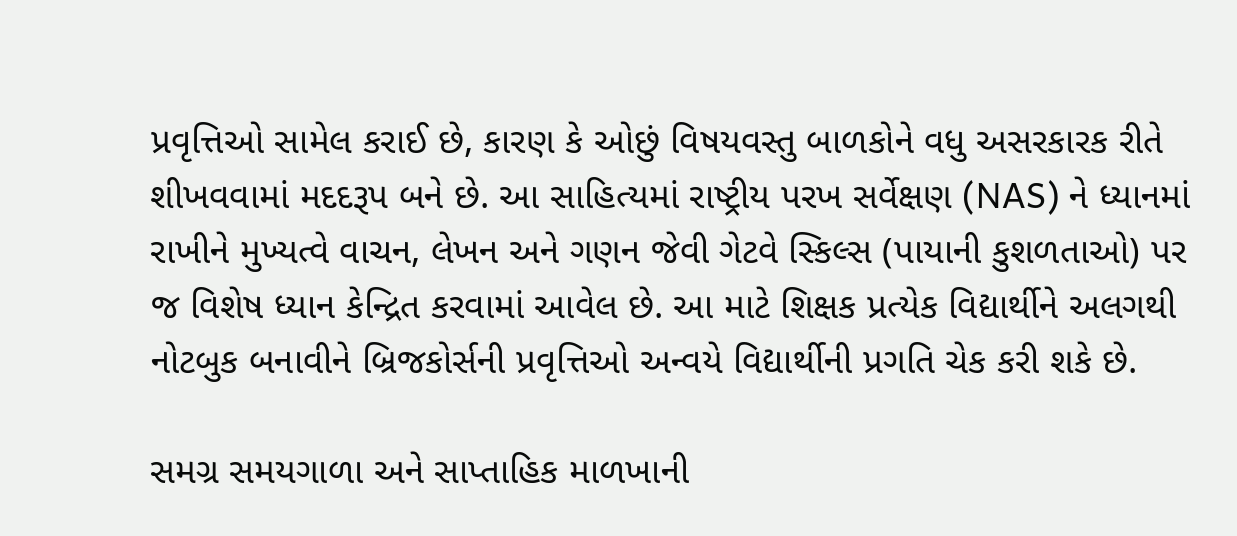પ્રવૃત્તિઓ સામેલ કરાઈ છે, કારણ કે ઓછું વિષયવસ્તુ બાળકોને વધુ અસરકારક રીતે શીખવવામાં મદદરૂપ બને છે. આ સાહિત્યમાં રાષ્ટ્રીય પરખ સર્વેક્ષણ (NAS) ને ધ્યાનમાં રાખીને મુખ્યત્વે વાચન, લેખન અને ગણન જેવી ગેટવે સ્કિલ્સ (પાયાની કુશળતાઓ) પર જ વિશેષ ધ્યાન કેન્દ્રિત કરવામાં આવેલ છે. આ માટે શિક્ષક પ્રત્યેક વિદ્યાર્થીને અલગથી નોટબુક બનાવીને બ્રિજકોર્સની પ્રવૃત્તિઓ અન્વયે વિદ્યાર્થીની પ્રગતિ ચેક કરી શકે છે.

સમગ્ર સમયગાળા અને સાપ્તાહિક માળખાની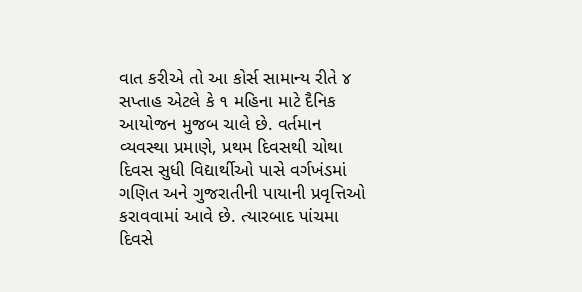વાત કરીએ તો આ કોર્સ સામાન્ય રીતે ૪ સપ્તાહ એટલે કે ૧ મહિના માટે દૈનિક આયોજન મુજબ ચાલે છે. વર્તમાન વ્યવસ્થા પ્રમાણે, પ્રથમ દિવસથી ચોથા દિવસ સુધી વિદ્યાર્થીઓ પાસે વર્ગખંડમાં ગણિત અને ગુજરાતીની પાયાની પ્રવૃત્તિઓ કરાવવામાં આવે છે. ત્યારબાદ પાંચમા દિવસે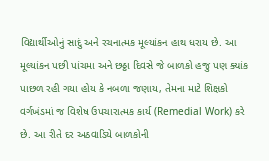વિદ્યાર્થીઓનું સાદું અને રચનાત્મક મૂલ્યાંકન હાથ ધરાય છે. આ મૂલ્યાંકન પછી પાંચમા અને છઠ્ઠા દિવસે જે બાળકો હજુ પણ ક્યાંક પાછળ રહી ગયા હોય કે નબળા જણાય, તેમના માટે શિક્ષકો વર્ગખંડમાં જ વિશેષ ઉપચારાત્મક કાર્ય (Remedial Work) કરે છે. આ રીતે દર અઠવાડિયે બાળકોની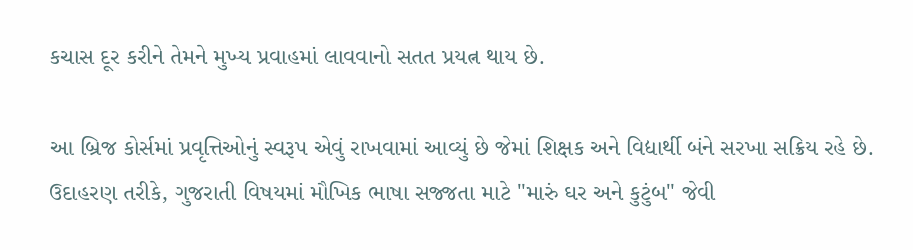કચાસ દૂર કરીને તેમને મુખ્ય પ્રવાહમાં લાવવાનો સતત પ્રયત્ન થાય છે.

આ બ્રિજ કોર્સમાં પ્રવૃત્તિઓનું સ્વરૂપ એવું રાખવામાં આવ્યું છે જેમાં શિક્ષક અને વિદ્યાર્થી બંને સરખા સક્રિય રહે છે. ઉદાહરણ તરીકે, ગુજરાતી વિષયમાં મૌખિક ભાષા સજ્જતા માટે "મારું ઘર અને કુટુંબ" જેવી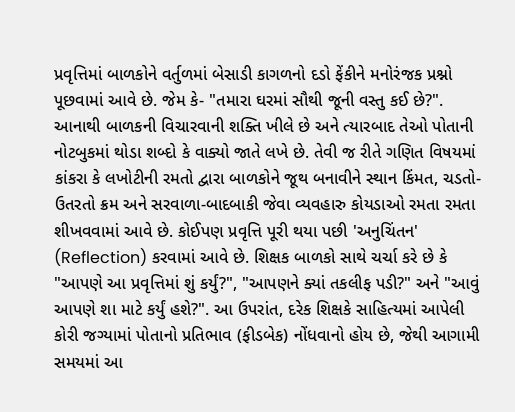પ્રવૃત્તિમાં બાળકોને વર્તુળમાં બેસાડી કાગળનો દડો ફેંકીને મનોરંજક પ્રશ્નો પૂછવામાં આવે છે. જેમ કે- "તમારા ઘરમાં સૌથી જૂની વસ્તુ કઈ છે?". આનાથી બાળકની વિચારવાની શક્તિ ખીલે છે અને ત્યારબાદ તેઓ પોતાની નોટબુકમાં થોડા શબ્દો કે વાક્યો જાતે લખે છે. તેવી જ રીતે ગણિત વિષયમાં કાંકરા કે લખોટીની રમતો દ્વારા બાળકોને જૂથ બનાવીને સ્થાન કિંમત, ચડતો-ઉતરતો ક્રમ અને સરવાળા-બાદબાકી જેવા વ્યવહારુ કોયડાઓ રમતા રમતા શીખવવામાં આવે છે. કોઈપણ પ્રવૃત્તિ પૂરી થયા પછી 'અનુચિંતન' (Reflection) કરવામાં આવે છે. શિક્ષક બાળકો સાથે ચર્ચા કરે છે કે "આપણે આ પ્રવૃત્તિમાં શું કર્યું?", "આપણને ક્યાં તકલીફ પડી?" અને "આવું આપણે શા માટે કર્યું હશે?". આ ઉપરાંત, દરેક શિક્ષકે સાહિત્યમાં આપેલી કોરી જગ્યામાં પોતાનો પ્રતિભાવ (ફીડબેક) નોંધવાનો હોય છે, જેથી આગામી સમયમાં આ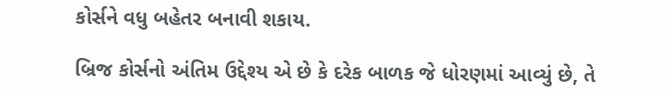કોર્સને વધુ બહેતર બનાવી શકાય.

બ્રિજ કોર્સનો અંતિમ ઉદ્દેશ્ય એ છે કે દરેક બાળક જે ધોરણમાં આવ્યું છે, તે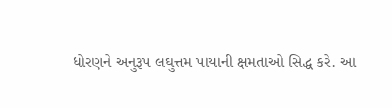ધોરણને અનુરૂપ લઘુત્તમ પાયાની ક્ષમતાઓ સિદ્ધ કરે. આ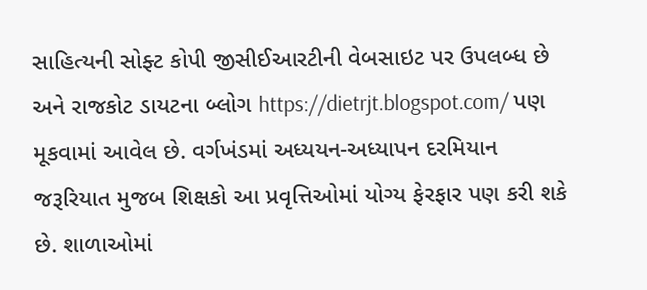સાહિત્યની સોફ્ટ કોપી જીસીઈઆરટીની વેબસાઇટ પર ઉપલબ્ધ છે અને રાજકોટ ડાયટના બ્લોગ https://dietrjt.blogspot.com/ પણ મૂકવામાં આવેલ છે. વર્ગખંડમાં અધ્યયન-અધ્યાપન દરમિયાન જરૂરિયાત મુજબ શિક્ષકો આ પ્રવૃત્તિઓમાં યોગ્ય ફેરફાર પણ કરી શકે છે. શાળાઓમાં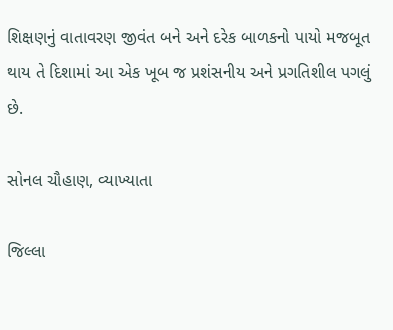શિક્ષણનું વાતાવરણ જીવંત બને અને દરેક બાળકનો પાયો મજબૂત થાય તે દિશામાં આ એક ખૂબ જ પ્રશંસનીય અને પ્રગતિશીલ પગલું છે.

સોનલ ચૌહાણ, વ્યાખ્યાતા

જિલ્લા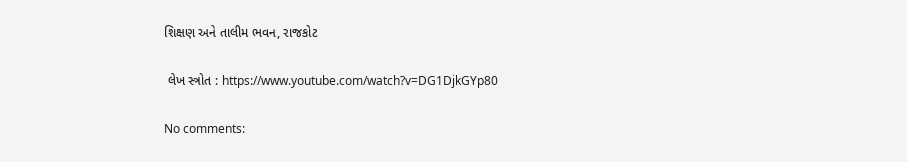શિક્ષણ અને તાલીમ ભવન, રાજકોટ

 લેખ સ્ત્રોત : https://www.youtube.com/watch?v=DG1DjkGYp80

No comments: